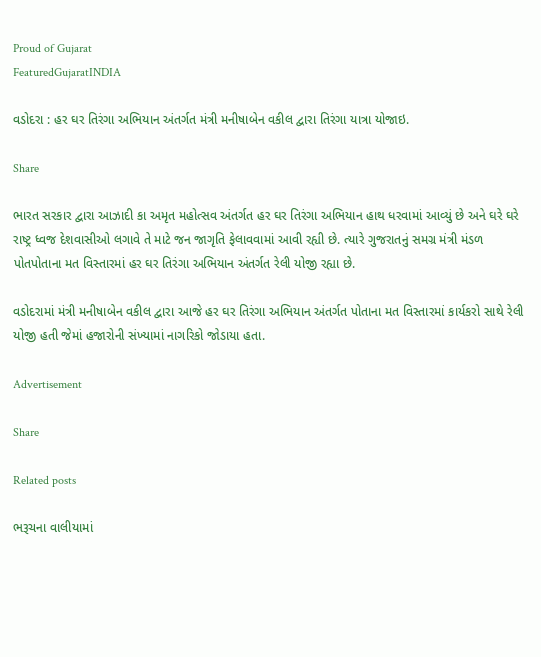Proud of Gujarat
FeaturedGujaratINDIA

વડોદરા : હર ઘર તિરંગા અભિયાન અંતર્ગત મંત્રી મનીષાબેન વકીલ દ્વારા તિરંગા યાત્રા યોજાઇ.

Share

ભારત સરકાર દ્વારા આઝાદી કા અમૃત મહોત્સવ અંતર્ગત હર ઘર તિરંગા અભિયાન હાથ ધરવામાં આવ્યું છે અને ઘરે ઘરે રાષ્ટ્ર ધ્વજ દેશવાસીઓ લગાવે તે માટે જન જાગૃતિ ફેલાવવામાં આવી રહ્યી છે. ત્યારે ગુજરાતનું સમગ્ર મંત્રી મંડળ પોતપોતાના મત વિસ્તારમાં હર ઘર તિરંગા અભિયાન અંતર્ગત રેલી યોજી રહ્યા છે.

વડોદરામાં મંત્રી મનીષાબેન વકીલ દ્વારા આજે હર ઘર તિરંગા અભિયાન અંતર્ગત પોતાના મત વિસ્તારમાં કાર્યકરો સાથે રેલી યોજી હતી જેમાં હજારોની સંખ્યામાં નાગરિકો જોડાયા હતા.

Advertisement

Share

Related posts

ભરૂચના વાલીયામાં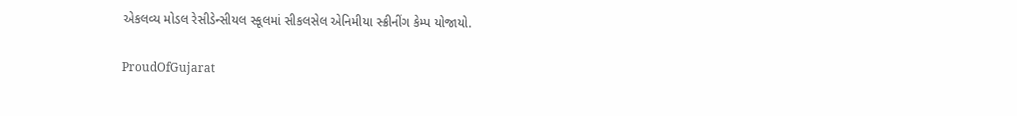એકલવ્ય મોડલ રેસીડેન્સીયલ સ્કૂલમાં સીકલસેલ એનિમીયા સ્ક્રીનીંગ કેમ્પ યોજાયો.

ProudOfGujarat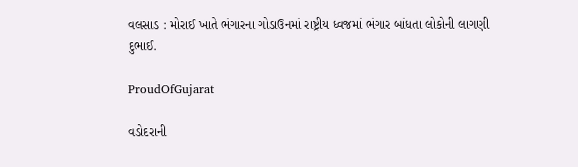વલસાડ : મોરાઈ ખાતે ભંગારના ગોડાઉનમાં રાષ્ટ્રીય ધ્વજમાં ભંગાર બાંધતા લોકોની લાગણી દુભાઈ.

ProudOfGujarat

વડોદરાની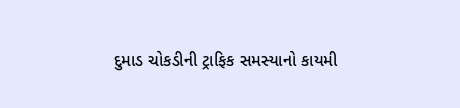દુમાડ ચોકડીની ટ્રાફિક સમસ્યાનો કાયમી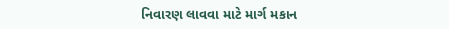નિવારણ લાવવા માટે માર્ગ મકાન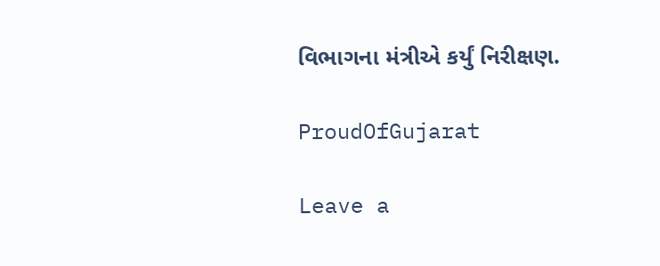વિભાગના મંત્રીએ કર્યું નિરીક્ષણ.

ProudOfGujarat

Leave a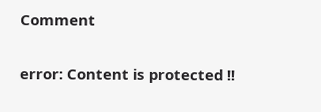Comment

error: Content is protected !!